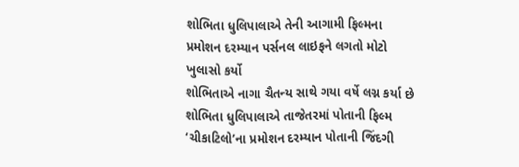શોભિતા ધુલિપાલાએ તેની આગામી ફિલ્મના પ્રમોશન દરમ્યાન પર્સનલ લાઇફને લગતો મોટો ખુલાસો કર્યો
શોભિતાએ નાગા ચૈતન્ય સાથે ગયા વર્ષે લગ્ન કર્યા છે
શોભિતા ધુલિપાલાએ તાજેતરમાં પોતાની ફિલ્મ ‘ચીકાટિલો’ના પ્રમોશન દરમ્યાન પોતાની જિંદગી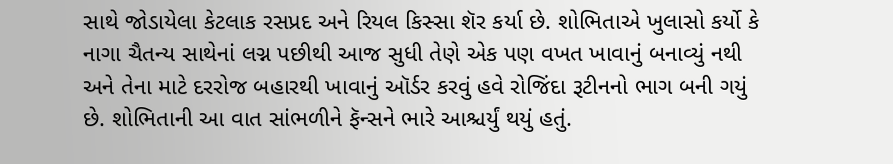સાથે જોડાયેલા કેટલાક રસપ્રદ અને રિયલ કિસ્સા શૅર કર્યા છે. શોભિતાએ ખુલાસો કર્યો કે નાગા ચૈતન્ય સાથેનાં લગ્ન પછીથી આજ સુધી તેણે એક પણ વખત ખાવાનું બનાવ્યું નથી અને તેના માટે દરરોજ બહારથી ખાવાનું ઑર્ડર કરવું હવે રોજિંદા રૂટીનનો ભાગ બની ગયું છે. શોભિતાની આ વાત સાંભળીને ફૅન્સને ભારે આશ્ચર્યું થયું હતું.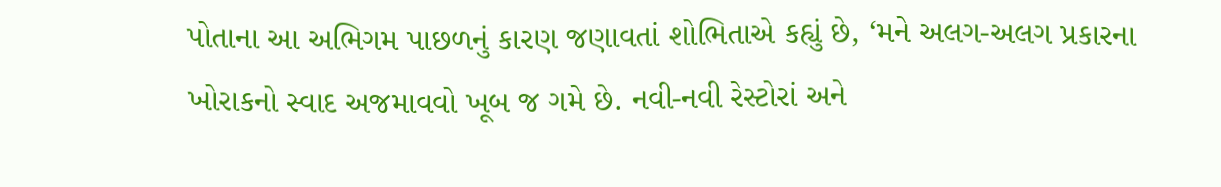પોતાના આ અભિગમ પાછળનું કારણ જણાવતાં શોભિતાએ કહ્યું છે, ‘મને અલગ-અલગ પ્રકારના ખોરાકનો સ્વાદ અજમાવવો ખૂબ જ ગમે છે. નવી-નવી રેસ્ટોરાં અને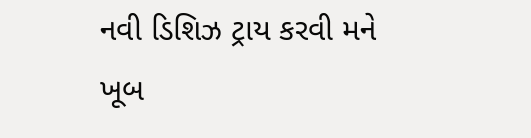નવી ડિશિઝ ટ્રાય કરવી મને ખૂબ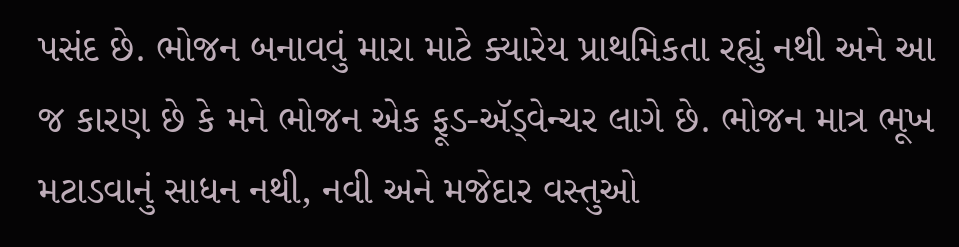પસંદ છે. ભોજન બનાવવું મારા માટે ક્યારેય પ્રાથમિકતા રહ્યું નથી અને આ જ કારણ છે કે મને ભોજન એક ફૂડ-ઍડ્વેન્ચર લાગે છે. ભોજન માત્ર ભૂખ મટાડવાનું સાધન નથી, નવી અને મજેદાર વસ્તુઓ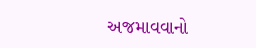અજમાવવાનો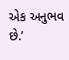એક અનુભવ છે.’